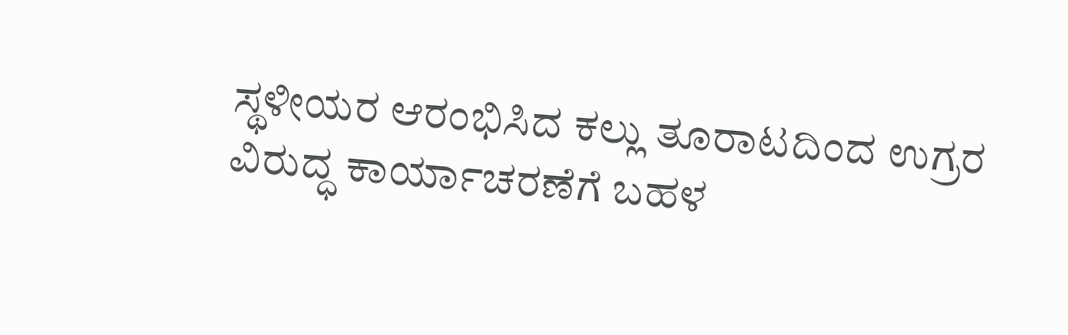ಸ್ಥಳೀಯರ ಆರಂಭಿಸಿದ ಕಲ್ಲು ತೂರಾಟದಿಂದ ಉಗ್ರರ ವಿರುದ್ಧ ಕಾರ್ಯಾಚರಣೆಗೆ ಬಹಳ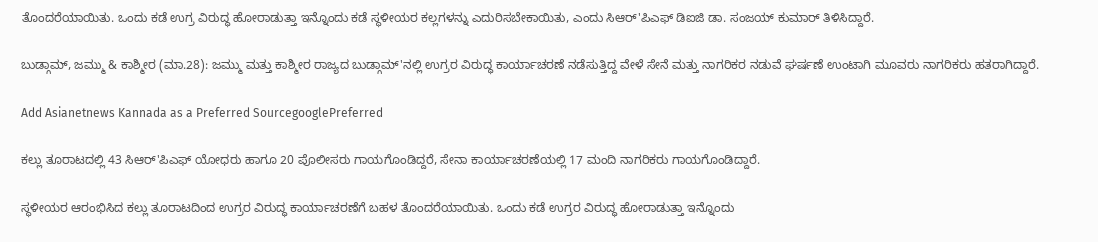ತೊಂದರೆಯಾಯಿತು. ಒಂದು ಕಡೆ ಉಗ್ರ ವಿರುದ್ಧ ಹೋರಾಡುತ್ತಾ ಇನ್ನೊಂದು ಕಡೆ ಸ್ಥಳೀಯರ ಕಲ್ಲಗಳನ್ನು ಎದುರಿಸಬೇಕಾಯಿತು, ಎಂದು ಸಿಆರ್'ಪಿಎಫ್ ಡಿಐಜಿ ಡಾ. ಸಂಜಯ್ ಕುಮಾರ್ ತಿಳಿಸಿದ್ದಾರೆ.

ಬುಡ್ಗಾಮ್, ಜಮ್ಮು & ಕಾಶ್ಮೀರ (ಮಾ.28): ಜಮ್ಮು ಮತ್ತು ಕಾಶ್ಮೀರ ರಾಜ್ಯದ ಬುಡ್ಗಾಮ್'ನಲ್ಲಿ ಉಗ್ರರ ವಿರುದ್ಧ ಕಾರ್ಯಾಚರಣೆ ನಡೆಸುತ್ತಿದ್ದ ವೇಳೆ ಸೇನೆ ಮತ್ತು ನಾಗರಿಕರ ನಡುವೆ ಘರ್ಷಣೆ ಉಂಟಾಗಿ ಮೂವರು ನಾಗರಿಕರು ಹತರಾಗಿದ್ದಾರೆ.

Add Asianetnews Kannada as a Preferred SourcegooglePreferred

ಕಲ್ಲು ತೂರಾಟದಲ್ಲಿ 43 ಸಿಆರ್'ಪಿಎಫ್ ಯೋಧರು ಹಾಗೂ 20 ಪೊಲೀಸರು ಗಾಯಗೊಂಡಿದ್ದರೆ, ಸೇನಾ ಕಾರ್ಯಾಚರಣೆಯಲ್ಲಿ 17 ಮಂದಿ ನಾಗರಿಕರು ಗಾಯಗೊಂಡಿದ್ದಾರೆ.

ಸ್ಥಳೀಯರ ಆರಂಭಿಸಿದ ಕಲ್ಲು ತೂರಾಟದಿಂದ ಉಗ್ರರ ವಿರುದ್ಧ ಕಾರ್ಯಾಚರಣೆಗೆ ಬಹಳ ತೊಂದರೆಯಾಯಿತು. ಒಂದು ಕಡೆ ಉಗ್ರರ ವಿರುದ್ಧ ಹೋರಾಡುತ್ತಾ ಇನ್ನೊಂದು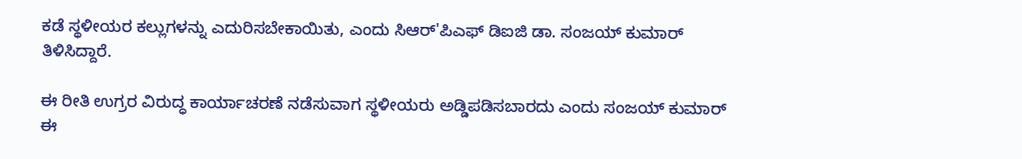ಕಡೆ ಸ್ಥಳೀಯರ ಕಲ್ಲುಗಳನ್ನು ಎದುರಿಸಬೇಕಾಯಿತು, ಎಂದು ಸಿಆರ್'ಪಿಎಫ್ ಡಿಐಜಿ ಡಾ. ಸಂಜಯ್ ಕುಮಾರ್ ತಿಳಿಸಿದ್ದಾರೆ.

ಈ ರೀತಿ ಉಗ್ರರ ವಿರುದ್ಧ ಕಾರ್ಯಾಚರಣೆ ನಡೆಸುವಾಗ ಸ್ಥಳೀಯರು ಅಡ್ಡಿಪಡಿಸಬಾರದು ಎಂದು ಸಂಜಯ್ ಕುಮಾರ್ ಈ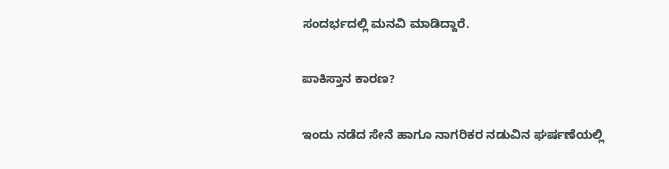ಸಂದರ್ಭದಲ್ಲಿ ಮನವಿ ಮಾಡಿದ್ದಾರೆ.

ಪಾಕಿಸ್ತಾನ ಕಾರಣ?

ಇಂದು ನಡೆದ ಸೇನೆ ಹಾಗೂ ನಾಗರಿಕರ ನಡುವಿನ ಘರ್ಷಣೆಯಲ್ಲಿ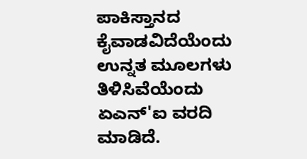ಪಾಕಿಸ್ತಾನದ ಕೈವಾಡವಿದೆಯೆಂದು ಉನ್ನತ ಮೂಲಗಳು ತಿಳಿಸಿವೆಯೆಂದು ಏಎನ್'ಐ ವರದಿ ಮಾಡಿದೆ.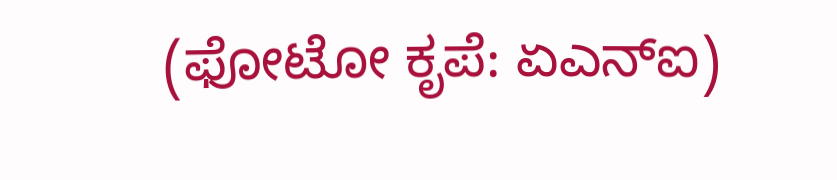(ಫೋಟೋ ಕೃಪೆ: ಏಎನ್ಐ)